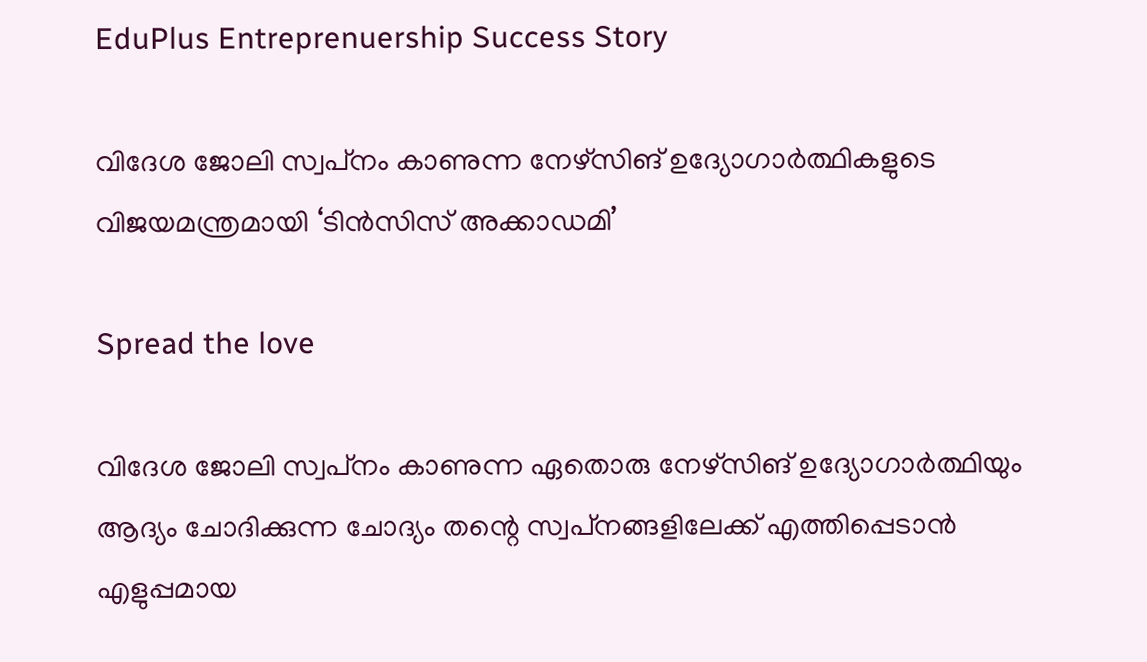EduPlus Entreprenuership Success Story

വിദേശ ജോലി സ്വപ്‌നം കാണുന്ന നേഴ്‌സിങ് ഉദ്യോഗാര്‍ത്ഥികളുടെ വിജയമന്ത്രമായി ‘ടിന്‍സിസ് അക്കാഡമി’

Spread the love

വിദേശ ജോലി സ്വപ്‌നം കാണുന്ന ഏതൊരു നേഴ്‌സിങ് ഉദ്യോഗാര്‍ത്ഥിയും ആദ്യം ചോദിക്കുന്ന ചോദ്യം തന്റെ സ്വപ്‌നങ്ങളിലേക്ക് എത്തിപ്പെടാന്‍ എളുപ്പമായ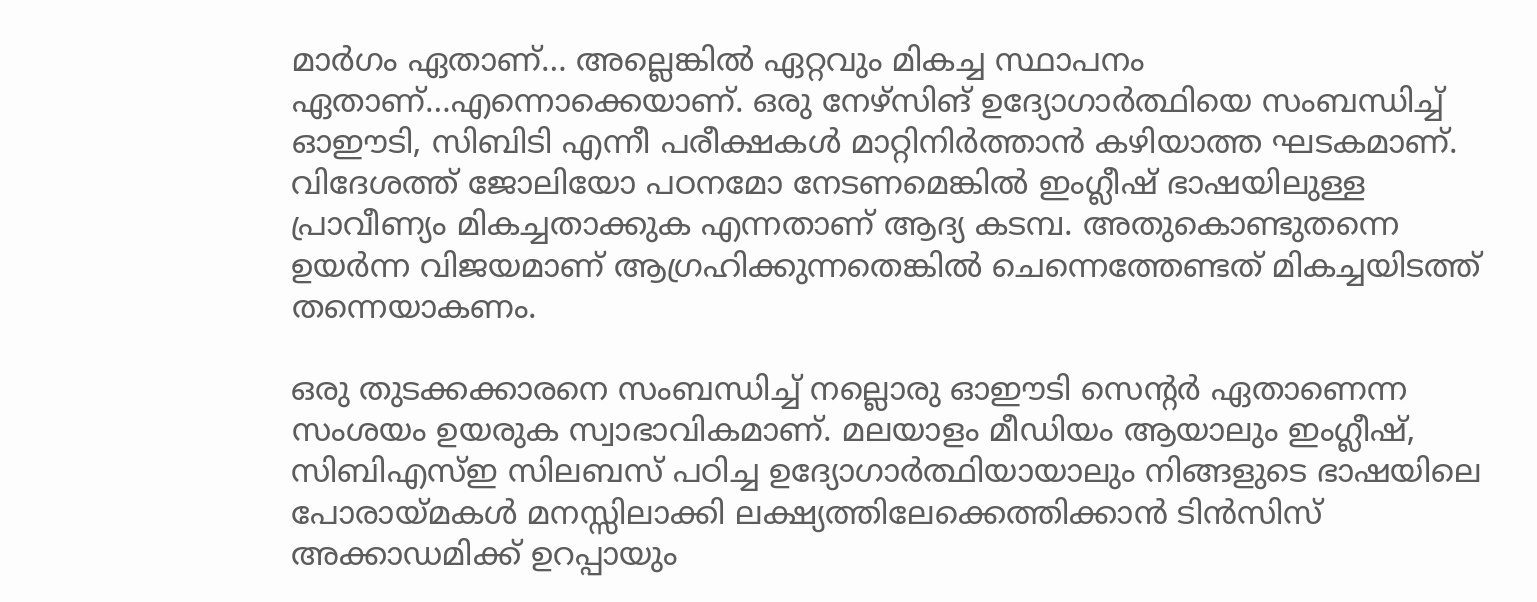മാര്‍ഗം ഏതാണ്… അല്ലെങ്കില്‍ ഏറ്റവും മികച്ച സ്ഥാപനം ഏതാണ്…എന്നൊക്കെയാണ്. ഒരു നേഴ്സിങ് ഉദ്യോഗാര്‍ത്ഥിയെ സംബന്ധിച്ച് ഓഈടി, സിബിടി എന്നീ പരീക്ഷകള്‍ മാറ്റിനിര്‍ത്താന്‍ കഴിയാത്ത ഘടകമാണ്. വിദേശത്ത് ജോലിയോ പഠനമോ നേടണമെങ്കില്‍ ഇംഗ്ലീഷ് ഭാഷയിലുള്ള പ്രാവീണ്യം മികച്ചതാക്കുക എന്നതാണ് ആദ്യ കടമ്പ. അതുകൊണ്ടുതന്നെ ഉയര്‍ന്ന വിജയമാണ് ആഗ്രഹിക്കുന്നതെങ്കില്‍ ചെന്നെത്തേണ്ടത് മികച്ചയിടത്ത് തന്നെയാകണം.

ഒരു തുടക്കക്കാരനെ സംബന്ധിച്ച് നല്ലൊരു ഓഈടി സെന്റര്‍ ഏതാണെന്ന സംശയം ഉയരുക സ്വാഭാവികമാണ്. മലയാളം മീഡിയം ആയാലും ഇംഗ്ലീഷ്, സിബിഎസ്ഇ സിലബസ് പഠിച്ച ഉദ്യോഗാര്‍ത്ഥിയായാലും നിങ്ങളുടെ ഭാഷയിലെ പോരായ്മകള്‍ മനസ്സിലാക്കി ലക്ഷ്യത്തിലേക്കെത്തിക്കാന്‍ ടിന്‍സിസ് അക്കാഡമിക്ക് ഉറപ്പായും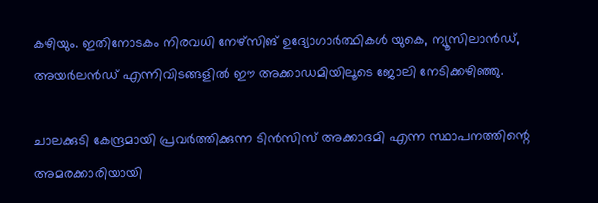കഴിയും. ഇതിനോടകം നിരവധി നേഴ്‌സിങ് ഉദ്യോഗാര്‍ത്ഥികള്‍ യുകെ, ന്യൂസിലാന്‍ഡ്, അയര്‍ലന്‍ഡ് എന്നിവിടങ്ങളില്‍ ഈ അക്കാഡമിയിലൂടെ ജോലി നേടിക്കഴിഞ്ഞു.

ചാലക്കുടി കേന്ദ്രമായി പ്രവര്‍ത്തിക്കുന്ന ടിന്‍സിസ് അക്കാദമി എന്ന സ്ഥാപനത്തിന്റെ അമരക്കാരിയായി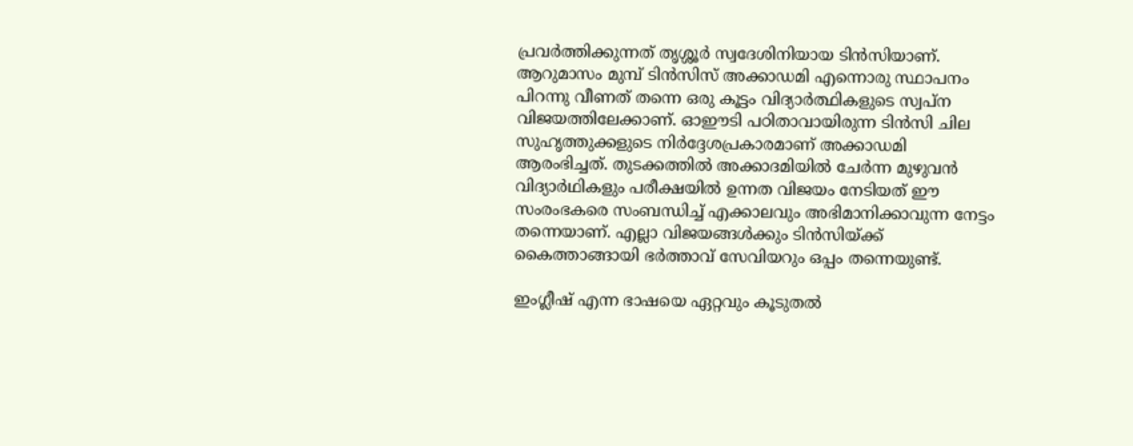പ്രവര്‍ത്തിക്കുന്നത് തൃശ്ശൂര്‍ സ്വദേശിനിയായ ടിന്‍സിയാണ്. ആറുമാസം മുമ്പ് ടിന്‍സിസ് അക്കാഡമി എന്നൊരു സ്ഥാപനം പിറന്നു വീണത് തന്നെ ഒരു കൂട്ടം വിദ്യാര്‍ത്ഥികളുടെ സ്വപ്‌ന വിജയത്തിലേക്കാണ്. ഓഈടി പഠിതാവായിരുന്ന ടിന്‍സി ചില സുഹൃത്തുക്കളുടെ നിര്‍ദ്ദേശപ്രകാരമാണ് അക്കാഡമി ആരംഭിച്ചത്. തുടക്കത്തില്‍ അക്കാദമിയില്‍ ചേര്‍ന്ന മുഴുവന്‍ വിദ്യാര്‍ഥികളും പരീക്ഷയില്‍ ഉന്നത വിജയം നേടിയത് ഈ സംരംഭകരെ സംബന്ധിച്ച് എക്കാലവും അഭിമാനിക്കാവുന്ന നേട്ടം തന്നെയാണ്. എല്ലാ വിജയങ്ങള്‍ക്കും ടിന്‍സിയ്ക്ക് കൈത്താങ്ങായി ഭര്‍ത്താവ് സേവിയറും ഒപ്പം തന്നെയുണ്ട്.

ഇംഗ്ലീഷ് എന്ന ഭാഷയെ ഏറ്റവും കൂടുതല്‍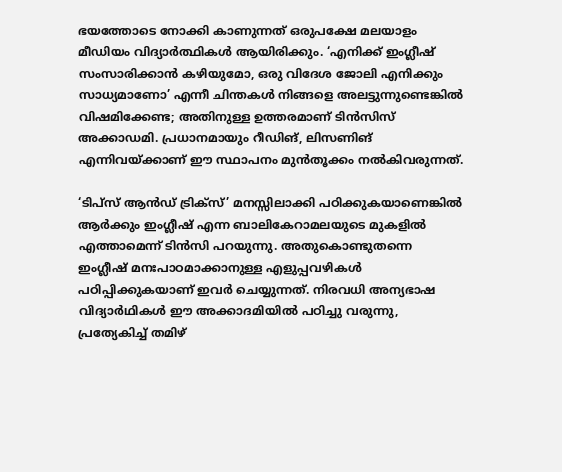ഭയത്തോടെ നോക്കി കാണുന്നത് ഒരുപക്ഷേ മലയാളം മീഡിയം വിദ്യാര്‍ത്ഥികള്‍ ആയിരിക്കും. ‘എനിക്ക് ഇംഗ്ലീഷ് സംസാരിക്കാന്‍ കഴിയുമോ, ഒരു വിദേശ ജോലി എനിക്കും സാധ്യമാണോ’ എന്നീ ചിന്തകള്‍ നിങ്ങളെ അലട്ടുന്നുണ്ടെങ്കില്‍ വിഷമിക്കേണ്ട; അതിനുള്ള ഉത്തരമാണ് ടിന്‍സിസ് അക്കാഡമി. പ്രധാനമായും റീഡിങ്, ലിസണിങ് എന്നിവയ്ക്കാണ് ഈ സ്ഥാപനം മുന്‍തൂക്കം നല്‍കിവരുന്നത്.

‘ടിപ്‌സ് ആന്‍ഡ് ട്രിക്‌സ്’ മനസ്സിലാക്കി പഠിക്കുകയാണെങ്കില്‍ ആര്‍ക്കും ഇംഗ്ലീഷ് എന്ന ബാലികേറാമലയുടെ മുകളില്‍ എത്താമെന്ന് ടിന്‍സി പറയുന്നു. അതുകൊണ്ടുതന്നെ ഇംഗ്ലീഷ് മനഃപാഠമാക്കാനുള്ള എളുപ്പവഴികള്‍ പഠിപ്പിക്കുകയാണ് ഇവര്‍ ചെയ്യുന്നത്. നിരവധി അന്യഭാഷ വിദ്യാര്‍ഥികള്‍ ഈ അക്കാദമിയില്‍ പഠിച്ചു വരുന്നു, പ്രത്യേകിച്ച് തമിഴ്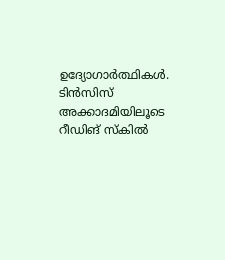ഉദ്യോഗാര്‍ത്ഥികള്‍. ടിന്‍സിസ് അക്കാദമിയിലൂടെ റീഡിങ് സ്‌കില്‍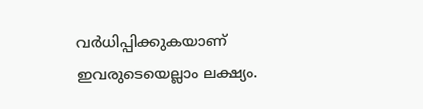വര്‍ധിപ്പിക്കുകയാണ് ഇവരുടെയെല്ലാം ലക്ഷ്യം.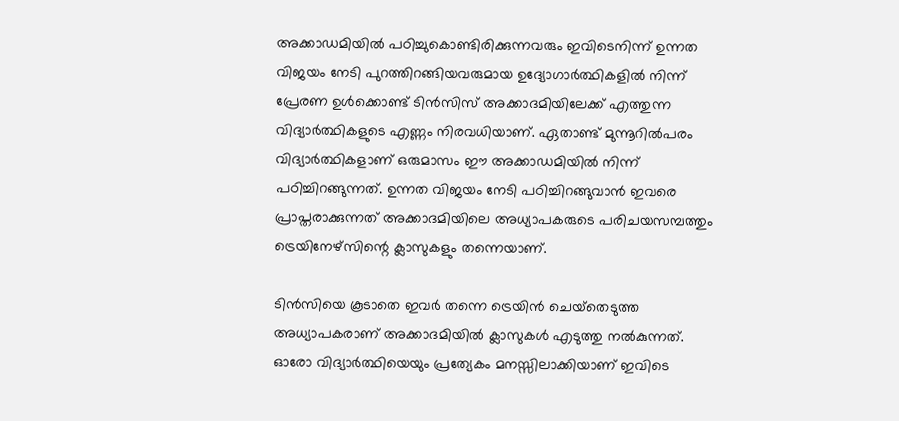അക്കാഡമിയില്‍ പഠിച്ചുകൊണ്ടിരിക്കുന്നവരും ഇവിടെനിന്ന് ഉന്നത വിജയം നേടി പുറത്തിറങ്ങിയവരുമായ ഉദ്യോഗാര്‍ത്ഥികളില്‍ നിന്ന് പ്രേരണ ഉള്‍ക്കൊണ്ട് ടിന്‍സിസ് അക്കാദമിയിലേക്ക് എത്തുന്ന വിദ്യാര്‍ത്ഥികളുടെ എണ്ണം നിരവധിയാണ്. ഏതാണ്ട് മുന്നൂറില്‍പരം വിദ്യാര്‍ത്ഥികളാണ് ഒരുമാസം ഈ അക്കാഡമിയില്‍ നിന്ന് പഠിച്ചിറങ്ങുന്നത്. ഉന്നത വിജയം നേടി പഠിച്ചിറങ്ങുവാന്‍ ഇവരെ പ്രാപ്തരാക്കുന്നത് അക്കാദമിയിലെ അധ്യാപകരുടെ പരിചയസമ്പത്തും ട്രെയിനേഴ്‌സിന്റെ ക്ലാസുകളും തന്നെയാണ്.

ടിന്‍സിയെ കൂടാതെ ഇവര്‍ തന്നെ ട്രെയിന്‍ ചെയ്‌തെടുത്ത അധ്യാപകരാണ് അക്കാദമിയില്‍ ക്ലാസുകള്‍ എടുത്തു നല്‍കുന്നത്. ഓരോ വിദ്യാര്‍ത്ഥിയെയും പ്രത്യേകം മനസ്സിലാക്കിയാണ് ഇവിടെ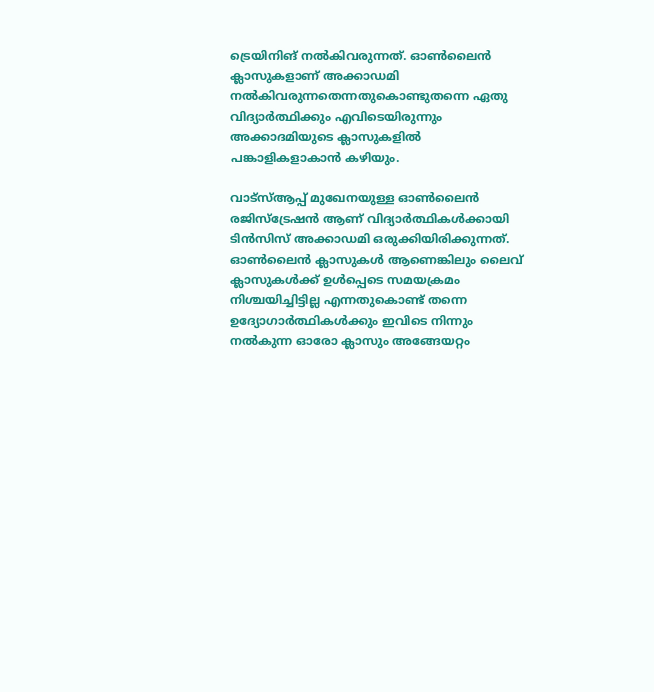ട്രെയിനിങ് നല്‍കിവരുന്നത്. ഓണ്‍ലൈന്‍ ക്ലാസുകളാണ് അക്കാഡമി നല്‍കിവരുന്നതെന്നതുകൊണ്ടുതന്നെ ഏതു വിദ്യാര്‍ത്ഥിക്കും എവിടെയിരുന്നും അക്കാദമിയുടെ ക്ലാസുകളില്‍ പങ്കാളികളാകാന്‍ കഴിയും.

വാട്‌സ്ആപ്പ് മുഖേനയുള്ള ഓണ്‍ലൈന്‍ രജിസ്‌ട്രേഷന്‍ ആണ് വിദ്യാര്‍ത്ഥികള്‍ക്കായി ടിന്‍സിസ് അക്കാഡമി ഒരുക്കിയിരിക്കുന്നത്. ഓണ്‍ലൈന്‍ ക്ലാസുകള്‍ ആണെങ്കിലും ലൈവ് ക്ലാസുകള്‍ക്ക് ഉള്‍പ്പെടെ സമയക്രമം നിശ്ചയിച്ചിട്ടില്ല എന്നതുകൊണ്ട് തന്നെ ഉദ്യോഗാര്‍ത്ഥികള്‍ക്കും ഇവിടെ നിന്നും നല്‍കുന്ന ഓരോ ക്ലാസും അങ്ങേയറ്റം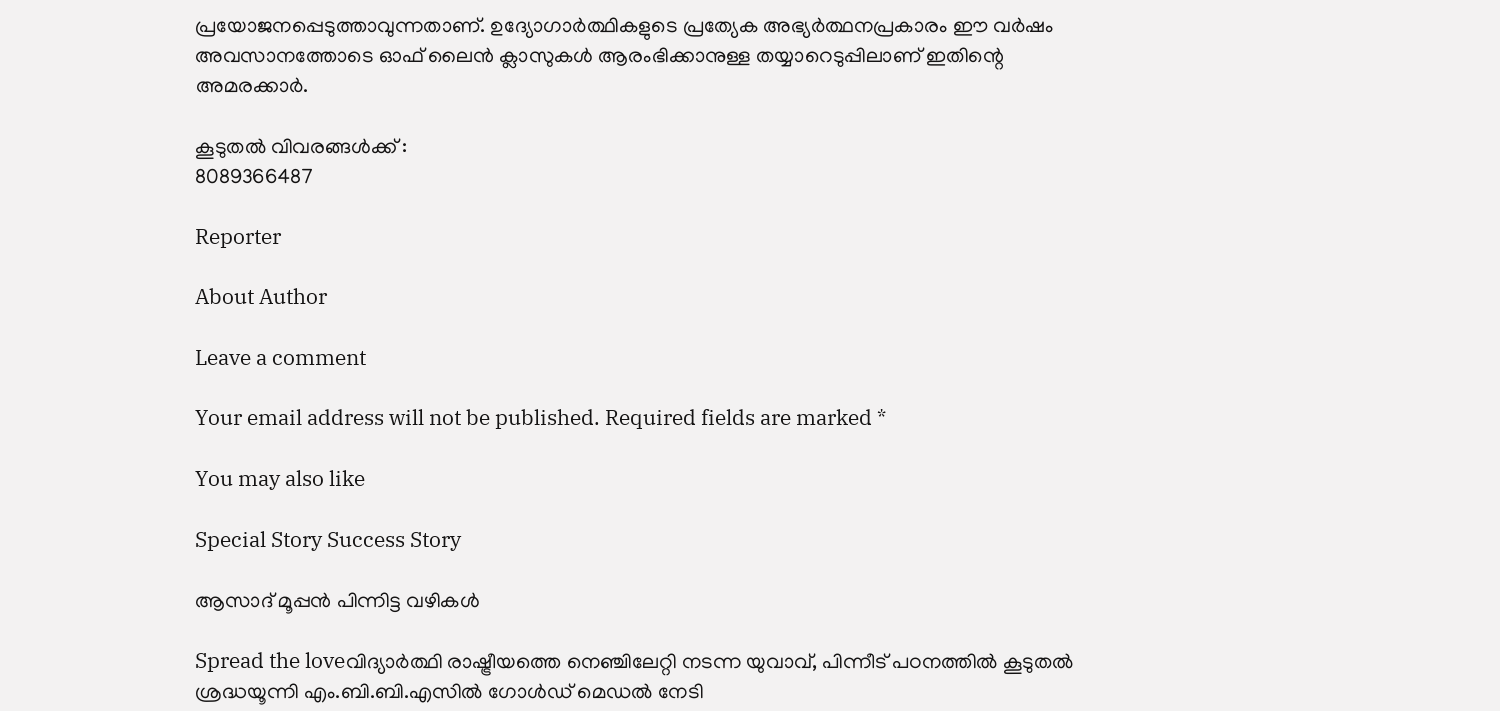പ്രയോജനപ്പെടുത്താവുന്നതാണ്. ഉദ്യോഗാര്‍ത്ഥികളുടെ പ്രത്യേക അഭ്യര്‍ത്ഥനപ്രകാരം ഈ വര്‍ഷം അവസാനത്തോടെ ഓഫ് ലൈന്‍ ക്ലാസുകള്‍ ആരംഭിക്കാനുള്ള തയ്യാറെടുപ്പിലാണ് ഇതിന്റെ അമരക്കാര്‍.

കൂടുതല്‍ വിവരങ്ങള്‍ക്ക് :
8089366487

Reporter

About Author

Leave a comment

Your email address will not be published. Required fields are marked *

You may also like

Special Story Success Story

ആസാദ് മൂപ്പന്‍ പിന്നിട്ട വഴികള്‍

Spread the loveവിദ്യാര്‍ത്ഥി രാഷ്ട്രീയത്തെ നെഞ്ചിലേറ്റി നടന്ന യുവാവ്, പിന്നീട് പഠനത്തില്‍ കൂടുതല്‍ ശ്രദ്ധയൂന്നി എം.ബി.ബി.എസില്‍ ഗോള്‍ഡ് മെഡല്‍ നേടി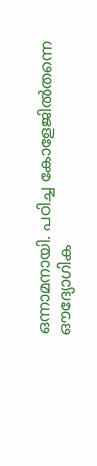ഒന്നാമനായി. പഠിച്ച കോളേജില്‍തന്നെ ഔദ്യോഗിക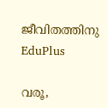ജീവിതത്തിനു
EduPlus

വരൂ,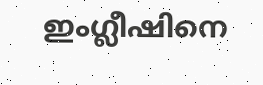ഇംഗ്ലീഷിനെ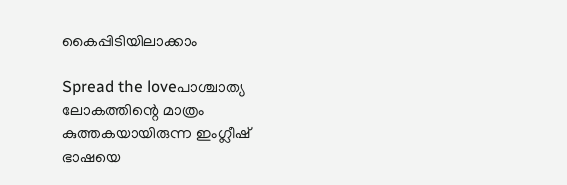കൈപ്പിടിയിലാക്കാം

Spread the loveപാശ്ചാത്യ ലോകത്തിന്റെ മാത്രം കുത്തകയായിരുന്ന ഇംഗ്ലീഷ് ഭാഷയെ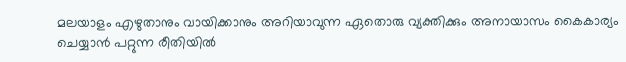മലയാളം എഴുതാനും വായിക്കാനും അറിയാവുന്ന ഏതൊരു വ്യക്തിക്കും അനായാസം കൈകാര്യം ചെയ്യാന്‍ പറ്റുന്ന രീതിയില്‍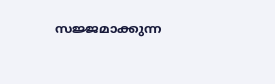സജ്ജമാക്കുന്ന